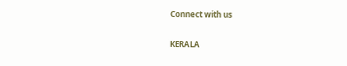Connect with us

KERALA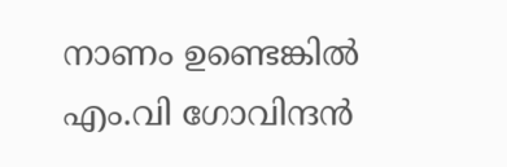നാണം ഉണ്ടെങ്കിൽ എം.വി ഗോവിന്ദൻ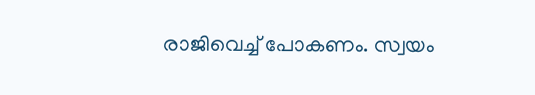രാജിവെച്ച് പോകണം. സ്വയം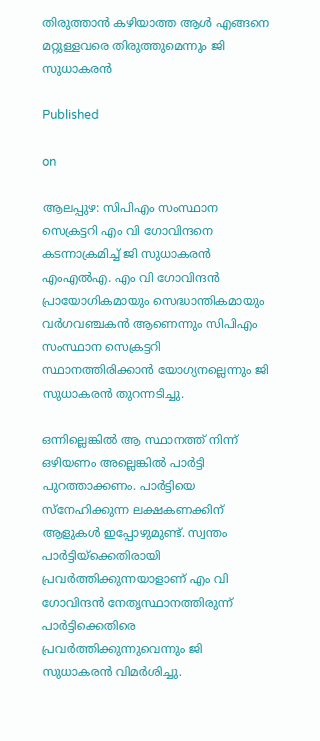തിരുത്താൻ കഴിയാത്ത ആൾ എങ്ങനെ മറ്റുള്ളവരെ തിരുത്തുമെന്നും ജി സുധാകരൻ

Published

on

ആലപ്പുഴ: സിപിഎം സംസ്ഥാന സെക്രട്ടറി എം വി ഗോവിന്ദനെ കടന്നാക്രമിച്ച് ജി സുധാകരന്‍ എംഎല്‍എ. എം വി ഗോവിന്ദന്‍ പ്രായോഗികമായും സെദ്ധാന്തികമായും വര്‍ഗവഞ്ചകന്‍ ആണെന്നും സിപിഎം സംസ്ഥാന സെക്രട്ടറി സ്ഥാനത്തിരിക്കാന്‍ യോഗ്യനല്ലെന്നും ജി സുധാകരന്‍ തുറന്നടിച്ചു.

ഒന്നില്ലെങ്കിൽ ആ സ്ഥാനത്ത് നിന്ന് ഒഴിയണം അല്ലെങ്കിൽ പാർട്ടി പുറത്താക്കണം. പാർട്ടിയെ സ്നേഹിക്കുന്ന ലക്ഷകണക്കിന് ആളുകൾ ഇപ്പോഴുമുണ്ട്. സ്വന്തം പാർട്ടിയ്‌ക്കെതിരായി പ്രവർത്തിക്കുന്നയാളാണ് എം വി ഗോവിന്ദൻ നേതൃസ്ഥാനത്തിരുന്ന് പാർട്ടിക്കെതിരെ പ്രവർത്തിക്കുന്നുവെന്നും ജി സുധാകരൻ വിമർശിച്ചു.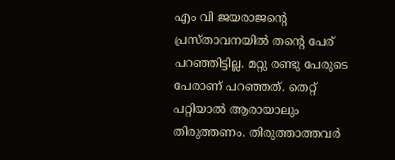എം വി ജയരാജന്റെ പ്രസ്താവനയിൽ തന്റെ പേര് പറഞ്ഞിട്ടില്ല. മറ്റു രണ്ടു പേരുടെ പേരാണ് പറഞ്ഞത്. തെറ്റ് പറ്റിയാൽ ആരായാലും തിരുത്തണം. തിരുത്താത്തവർ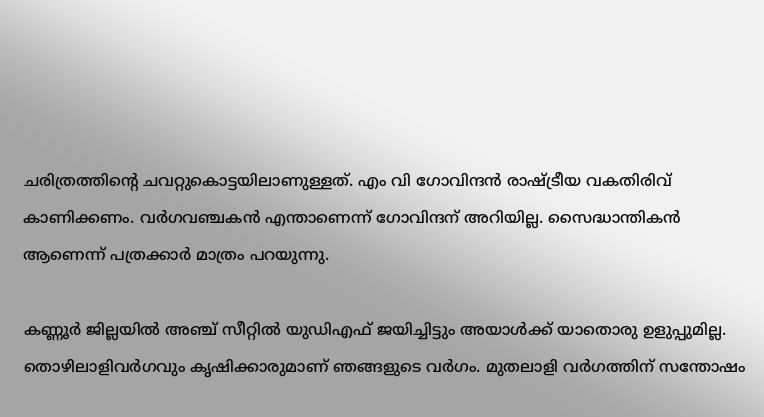ചരിത്രത്തിന്റെ ചവറ്റുകൊട്ടയിലാണുള്ളത്. എം വി ഗോവിന്ദൻ രാഷ്‌ട്രീയ വകതിരിവ് കാണിക്കണം. വർഗവഞ്ചകൻ എന്താണെന്ന് ഗോവിന്ദന് അറിയില്ല. സൈദ്ധാന്തികൻ ആണെന്ന് പത്രക്കാർ മാത്രം പറയുന്നു.

കണ്ണൂര്‍ ജില്ലയില്‍ അഞ്ച് സീറ്റില്‍ യുഡിഎഫ് ജയിച്ചിട്ടും അയാള്‍ക്ക് യാതൊരു ഉളുപ്പുമില്ല. തൊഴിലാളിവര്‍ഗവും കൃഷിക്കാരുമാണ് ഞങ്ങളുടെ വര്‍ഗം. മുതലാളി വര്‍ഗത്തിന് സന്തോഷം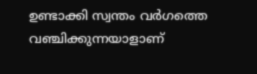ഉണ്ടാക്കി സ്വന്തം വര്‍ഗത്തെ വഞ്ചിക്കുന്നയാളാണ്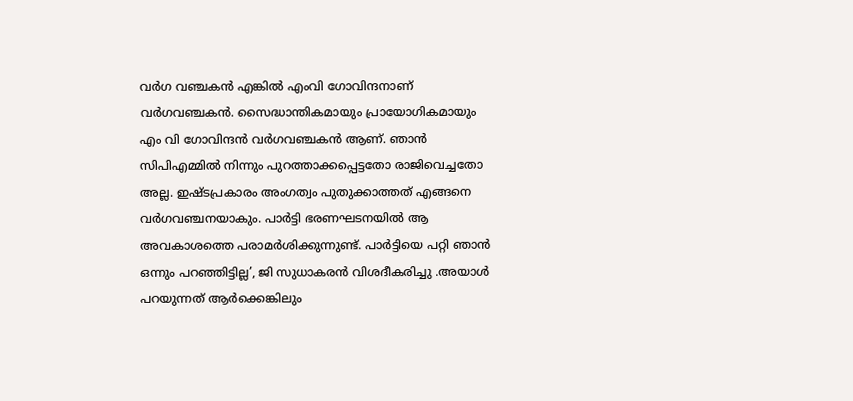വര്‍ഗ വഞ്ചകന്‍ എങ്കില്‍ എംവി ഗോവിന്ദനാണ് വര്‍ഗവഞ്ചകന്‍. സൈദ്ധാന്തികമായും പ്രായോഗികമായും എം വി ഗോവിന്ദന്‍ വര്‍ഗവഞ്ചകന്‍ ആണ്. ഞാന്‍ സിപിഎമ്മില്‍ നിന്നും പുറത്താക്കപ്പെട്ടതോ രാജിവെച്ചതോ അല്ല. ഇഷ്ടപ്രകാരം അംഗത്വം പുതുക്കാത്തത് എങ്ങനെ വര്‍ഗവഞ്ചനയാകും. പാര്‍ട്ടി ഭരണഘടനയില്‍ ആ അവകാശത്തെ പരാമര്‍ശിക്കുന്നുണ്ട്. പാര്‍ട്ടിയെ പറ്റി ഞാന്‍ ഒന്നും പറഞ്ഞിട്ടില്ല’, ജി സുധാകരന്‍ വിശദീകരിച്ചു .അയാൾ പറയുന്നത് ആർക്കെങ്കിലും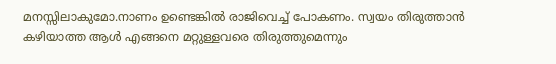മനസ്സിലാകുമോ.നാണം ഉണ്ടെങ്കിൽ രാജിവെച്ച് പോകണം. സ്വയം തിരുത്താൻ കഴിയാത്ത ആൾ എങ്ങനെ മറ്റുള്ളവരെ തിരുത്തുമെന്നും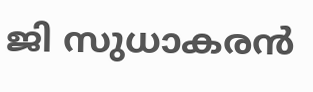ജി സുധാകരൻ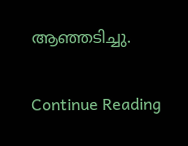ആഞ്ഞടിച്ചു.

Continue Reading